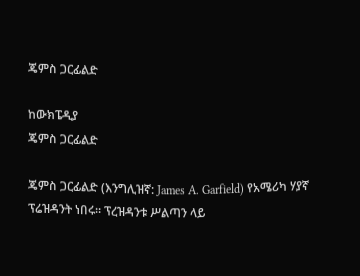ጄምስ ጋርፊልድ

ከውክፔዲያ
ጄምስ ጋርፊልድ

ጄምስ ጋርፊልድ (እንግሊዝኛ: James A. Garfield) የአሜሪካ ሃያኛ ፕሬዝዳንት ነበሩ። ፕረዝዳንቱ ሥልጣን ላይ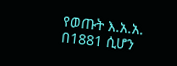የወጡት እ.አ.አ. በ1881 ሲሆን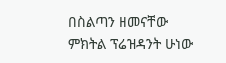በስልጣን ዘመናቸው ምክትል ፕሬዝዳንት ሁነው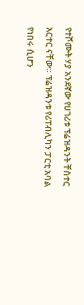የተሾሙት ሃያ አንደኛው የሀገሪቱ ፕሬዝዳንት ቸስተር አርተር ናቸው። ፕሬዝዳንቱ የሪፐብሊካን ፓርቲ አባል የነበሩ ሲሆን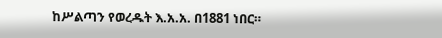ከሥልጣን የወረዱት እ.አ.አ. በ1881 ነበር።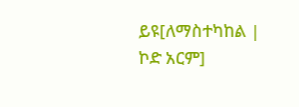ይዩ[ለማስተካከል | ኮድ አርም]